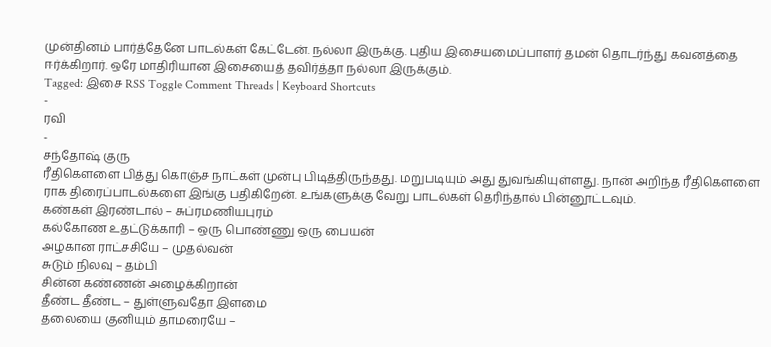முன்தினம் பார்த்தேனே பாடல்கள் கேட்டேன். நல்லா இருக்கு. புதிய இசையமைப்பாளர் தமன் தொடர்ந்து கவனத்தை ஈர்க்கிறார். ஒரே மாதிரியான இசையைத் தவிர்த்தா நல்லா இருக்கும்.
Tagged: இசை RSS Toggle Comment Threads | Keyboard Shortcuts
-
ரவி
-
சந்தோஷ் குரு
ரீதிகௌளை பித்து கொஞ்ச நாட்கள் முன்பு பிடித்திருந்தது. மறுபடியும் அது துவங்கியுள்ளது. நான் அறிந்த ரீதிகௌளை ராக திரைப்பாடல்களை இங்கு பதிகிறேன். உங்களுக்கு வேறு பாடல்கள் தெரிந்தால் பின்னூட்டவும்.
கண்கள் இரண்டால் – சுப்ரமணியபுரம்
கல்கோண உதட்டுக்காரி – ஒரு பொண்ணு ஒரு பையன்
அழகான ராட்சசியே – முதல்வன்
சுடும் நிலவு – தம்பி
சின்ன கண்ணன் அழைக்கிறான்
தீண்ட தீண்ட – துள்ளுவதோ இளமை
தலையை குனியும் தாமரையே –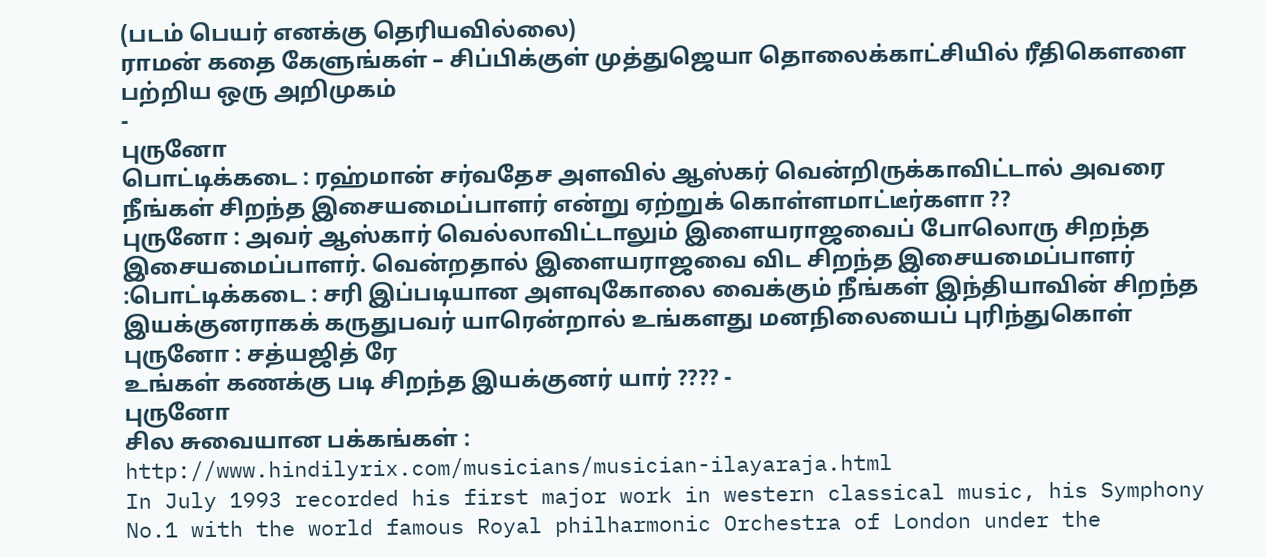(படம் பெயர் எனக்கு தெரியவில்லை)
ராமன் கதை கேளுங்கள் – சிப்பிக்குள் முத்துஜெயா தொலைக்காட்சியில் ரீதிகௌளை பற்றிய ஒரு அறிமுகம்
-
புருனோ
பொட்டிக்கடை : ரஹ்மான் சர்வதேச அளவில் ஆஸ்கர் வென்றிருக்காவிட்டால் அவரை நீங்கள் சிறந்த இசையமைப்பாளர் என்று ஏற்றுக் கொள்ளமாட்டீர்களா ??
புருனோ : அவர் ஆஸ்கார் வெல்லாவிட்டாலும் இளையராஜவைப் போலொரு சிறந்த இசையமைப்பாளர். வென்றதால் இளையராஜவை விட சிறந்த இசையமைப்பாளர்
:பொட்டிக்கடை : சரி இப்படியான அளவுகோலை வைக்கும் நீங்கள் இந்தியாவின் சிறந்த இயக்குனராகக் கருதுபவர் யாரென்றால் உங்களது மனநிலையைப் புரிந்துகொள்
புருனோ : சத்யஜித் ரே
உங்கள் கணக்கு படி சிறந்த இயக்குனர் யார் ???? -
புருனோ
சில சுவையான பக்கங்கள் :
http://www.hindilyrix.com/musicians/musician-ilayaraja.html
In July 1993 recorded his first major work in western classical music, his Symphony No.1 with the world famous Royal philharmonic Orchestra of London under the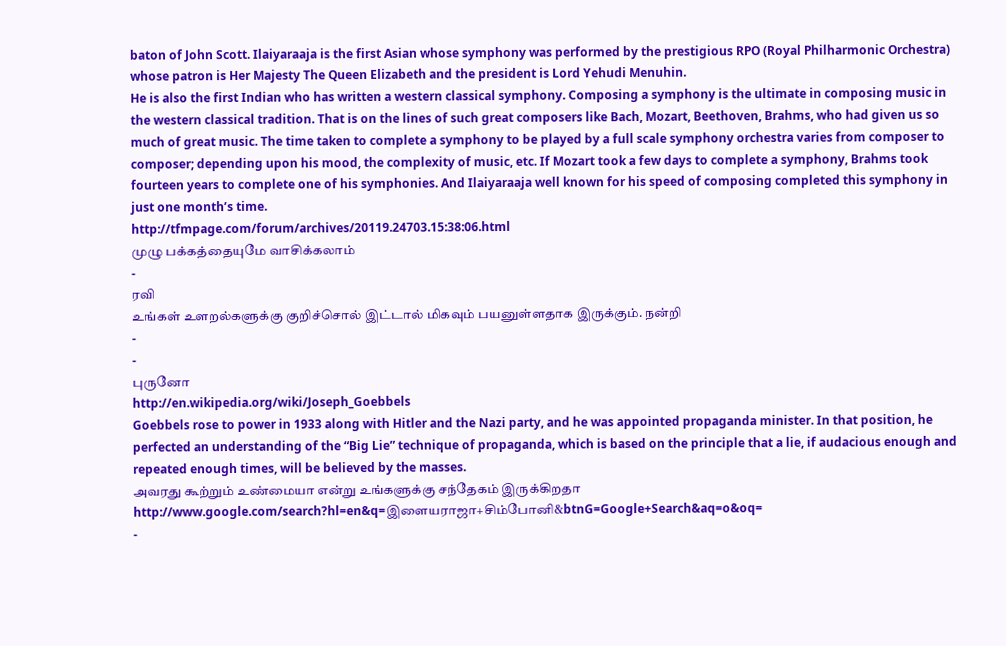baton of John Scott. Ilaiyaraaja is the first Asian whose symphony was performed by the prestigious RPO (Royal Philharmonic Orchestra) whose patron is Her Majesty The Queen Elizabeth and the president is Lord Yehudi Menuhin.
He is also the first Indian who has written a western classical symphony. Composing a symphony is the ultimate in composing music in the western classical tradition. That is on the lines of such great composers like Bach, Mozart, Beethoven, Brahms, who had given us so much of great music. The time taken to complete a symphony to be played by a full scale symphony orchestra varies from composer to composer; depending upon his mood, the complexity of music, etc. If Mozart took a few days to complete a symphony, Brahms took fourteen years to complete one of his symphonies. And Ilaiyaraaja well known for his speed of composing completed this symphony in just one month’s time.
http://tfmpage.com/forum/archives/20119.24703.15:38:06.html
முழு பக்கத்தையுமே வாசிக்கலாம்
-
ரவி
உங்கள் உளறல்களுக்கு குறிச்சொல் இட்டால் மிகவும் பயனுள்ளதாக இருக்கும். நன்றி
-
-
புருனோ
http://en.wikipedia.org/wiki/Joseph_Goebbels
Goebbels rose to power in 1933 along with Hitler and the Nazi party, and he was appointed propaganda minister. In that position, he perfected an understanding of the “Big Lie” technique of propaganda, which is based on the principle that a lie, if audacious enough and repeated enough times, will be believed by the masses.
அவரது கூற்றும் உண்மையா என்று உங்களுக்கு சந்தேகம் இருக்கிறதா
http://www.google.com/search?hl=en&q=இளையராஜா+சிம்போனி&btnG=Google+Search&aq=o&oq=
-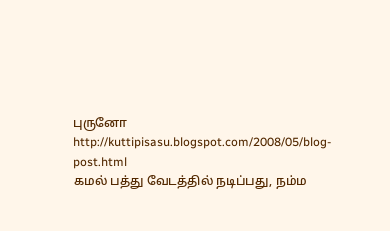புருனோ
http://kuttipisasu.blogspot.com/2008/05/blog-post.html
கமல் பத்து வேடத்தில் நடிப்பது, நம்ம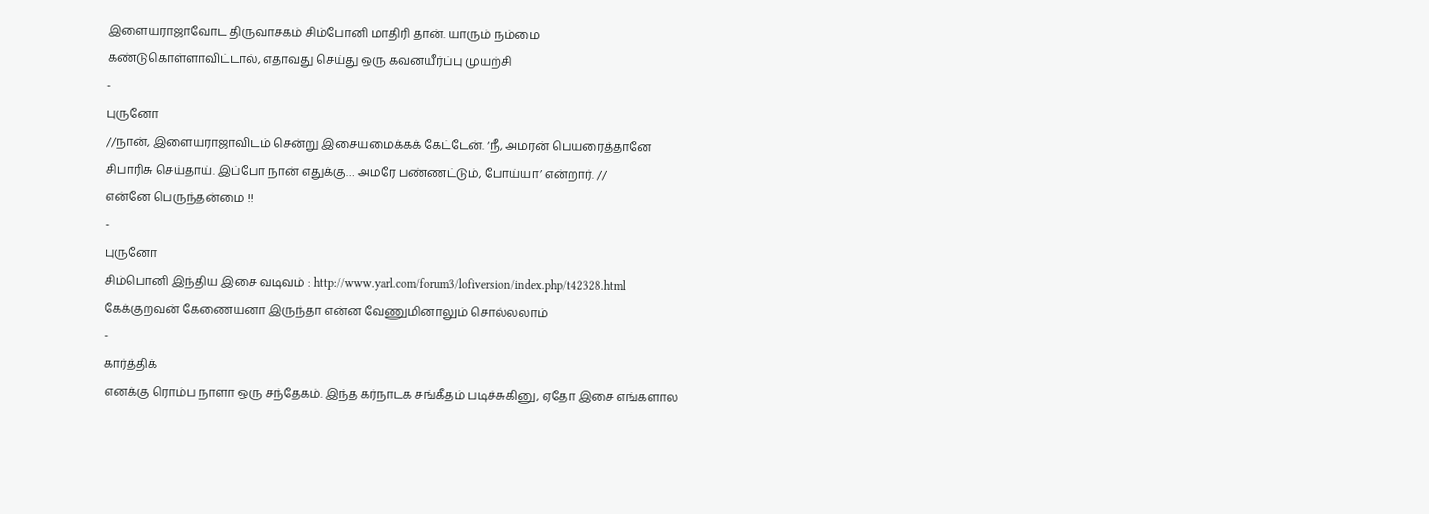இளையராஜாவோட திருவாசகம் சிம்போனி மாதிரி தான். யாரும் நம்மை கண்டுகொள்ளாவிட்டால், எதாவது செய்து ஒரு கவனயீர்ப்பு முயற்சி
-
புருனோ
//நான், இளையராஜாவிடம் சென்று இசையமைக்கக் கேட்டேன். ‘நீ, அமரன் பெயரைத்தானே சிபாரிசு செய்தாய். இப்போ நான் எதுக்கு… அமரே பண்ணட்டும், போய்யா’ என்றார். //
என்னே பெருந்தன்மை !!
-
புருனோ
சிம்பொனி இந்திய இசை வடிவம் : http://www.yarl.com/forum3/lofiversion/index.php/t42328.html கேக்குறவன் கேணையனா இருந்தா என்ன வேணுமினாலும் சொல்லலாம்
-
கார்த்திக்
எனக்கு ரொம்ப நாளா ஒரு சந்தேகம். இந்த கர்நாடக சங்கீதம் படிச்சுகினு, ஏதோ இசை எங்களால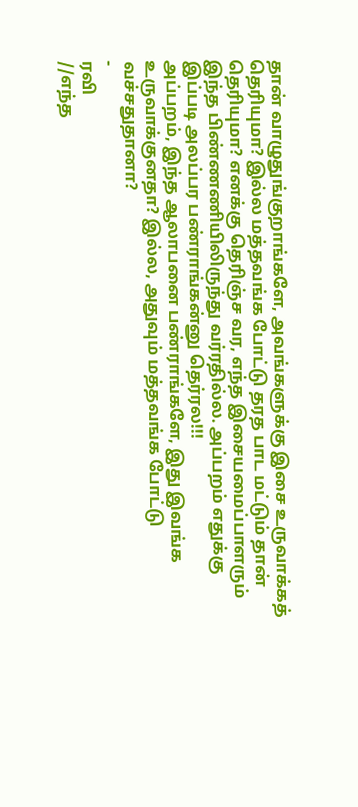தான் வாழுதுங்குறாங்களே, அவங்களுக்கு இசை உருவாக்கத் தெரியுமா? இல்ல மத்தவங்க போட்டு தரத பாட மட்டும் தான் தெரியுமா? எனக்கு தெரிஞ்ச வர, எந்த இசையமைப்பாளரும் இந்த பிண்ணணியிலிருந்து வர்ரதில்ல. அப்பறம் எதுக்கு இப்படி அலப்பர பண்ராங்கன்னு தெர்ரல!!!
அப்பறம், இந்த ஆலாபனை பண்ராங்களே, இது இவங்க உருவாக்குனதா? இல்ல, அதுவும் மத்தவங்க போட்டு வச்சதுதானா?
-
ரவி
//எந்த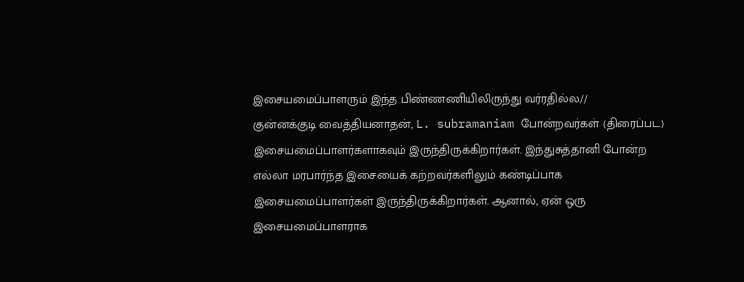இசையமைப்பாளரும் இந்த பிண்ணணியிலிருந்து வர்ரதில்ல//
குன்னக்குடி வைத்தியனாதன், L. subramaniam போன்றவர்கள் (திரைப்பட) இசையமைப்பாளர்களாகவும் இருந்திருக்கிறார்கள். இந்துசுத்தானி போன்ற எல்லா மரபார்ந்த இசையைக் கற்றவர்களிலும் கண்டிப்பாக இசையமைப்பாளர்கள் இருந்திருக்கிறார்கள். ஆனால், ஏன் ஒரு இசையமைப்பாளராக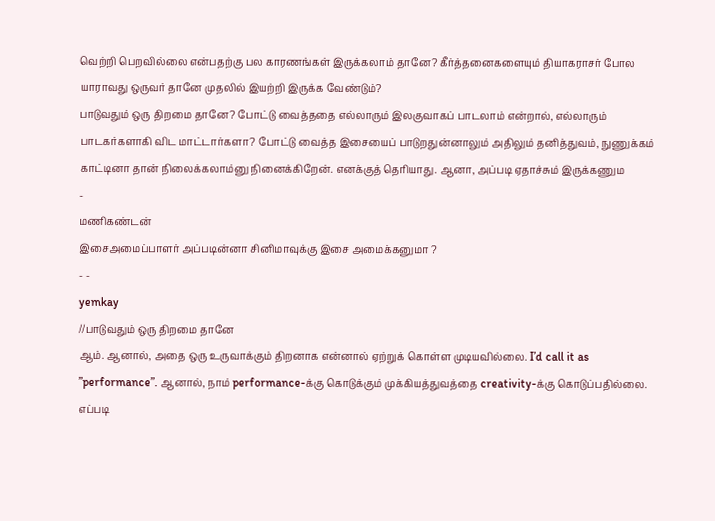வெற்றி பெறவில்லை என்பதற்கு பல காரணங்கள் இருக்கலாம் தானே? கீர்த்தனைகளையும் தியாகராசர் போல யாராவது ஒருவர் தானே முதலில் இயற்றி இருக்க வேண்டும்?
பாடுவதும் ஒரு திறமை தானே? போட்டு வைத்ததை எல்லாரும் இலகுவாகப் பாடலாம் என்றால், எல்லாரும் பாடகர்களாகி விட மாட்டார்களா? போட்டு வைத்த இசையைப் பாடுறதுன்னாலும் அதிலும் தனித்துவம், நுணுக்கம் காட்டினா தான் நிலைக்கலாம்னு நினைக்கிறேன். எனக்குத் தெரியாது. ஆனா, அப்படி ஏதாச்சும் இருக்கணும
-
மணிகண்டன்
இசைஅமைப்பாளர் அப்படின்னா சினிமாவுக்கு இசை அமைக்கனுமா ?
- -
yemkay
//பாடுவதும் ஒரு திறமை தானே
ஆம். ஆனால், அதை ஒரு உருவாக்கும் திறனாக என்னால் ஏற்றுக் கொள்ள முடியவில்லை. I’d call it as ”performance”. ஆனால், நாம் performance-க்கு கொடுக்கும் முக்கியத்துவத்தை creativity-க்கு கொடுப்பதில்லை. எப்படி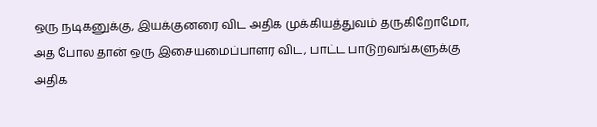ஒரு நடிகனுக்கு, இயக்குனரை விட அதிக முக்கியத்துவம் தருகிறோமோ, அத போல தான் ஒரு இசையமைப்பாளர விட, பாட்ட பாடுறவங்களுக்கு அதிக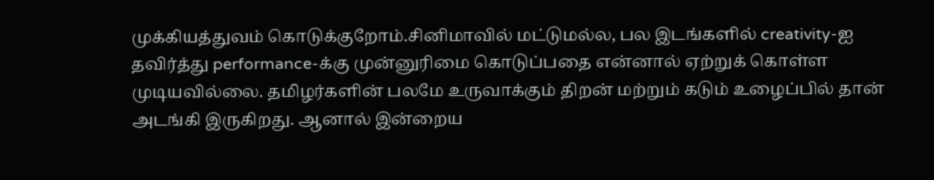முக்கியத்துவம் கொடுக்குறோம்.சினிமாவில் மட்டுமல்ல, பல இடங்களில் creativity-ஐ தவிர்த்து performance-க்கு முன்னுரிமை கொடுப்பதை என்னால் ஏற்றுக் கொள்ள முடியவில்லை. தமிழர்களின் பலமே உருவாக்கும் திறன் மற்றும் கடும் உழைப்பில் தான் அடங்கி இருகிறது. ஆனால் இன்றைய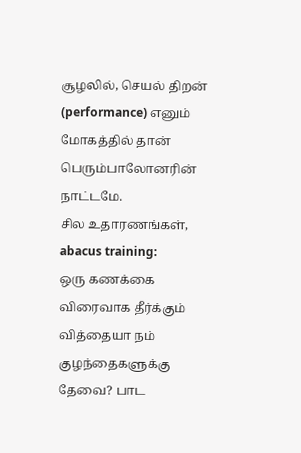சூழலில், செயல் திறன் (performance) எனும் மோகத்தில் தான் பெரும்பாலோனரின் நாட்டமே.
சில உதாரணங்கள்,
abacus training:
ஒரு கணக்கை விரைவாக தீர்க்கும் வித்தையா நம் குழந்தைகளுக்கு தேவை? பாட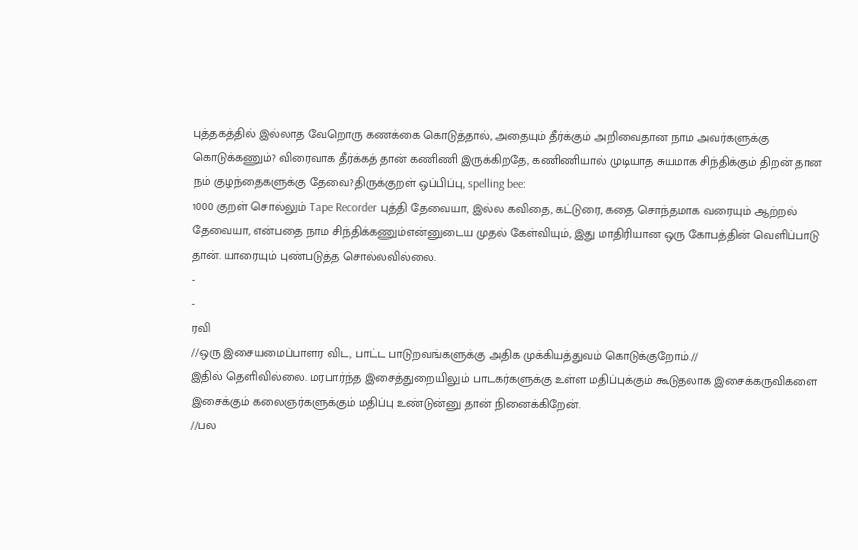புத்தகத்தில் இல்லாத வேறொரு கணக்கை கொடுத்தால், அதையும் தீர்க்கும் அறிவைதான நாம அவர்களுக்கு கொடுக்கணும்? விரைவாக தீர்க்கத் தான் கணிணி இருக்கிறதே, கணிணியால் முடியாத சுயமாக சிந்திக்கும் திறன் தான நம் குழந்தைகளுக்கு தேவை?திருக்குறள் ஒப்பிப்பு, spelling bee:
1000 குறள் சொல்லும் Tape Recorder புத்தி தேவையா, இல்ல கவிதை, கட்டுரை, கதை சொந்தமாக வரையும் ஆற்றல் தேவையா, என்பதை நாம சிந்திக்கணும்என்னுடைய முதல் கேள்வியும், இது மாதிரியான ஒரு கோபத்தின் வெளிப்பாடு தான். யாரையும் புண்படுத்த சொல்லவில்லை.
-
-
ரவி
//ஒரு இசையமைப்பாளர விட, பாட்ட பாடுறவங்களுக்கு அதிக முக்கியத்துவம் கொடுக்குறோம்.//
இதில் தெளிவில்லை. மரபார்ந்த இசைத்துறையிலும் பாடகர்களுக்கு உள்ள மதிப்புக்கும் கூடுதலாக இசைக்கருவிகளை இசைக்கும் கலைஞர்களுக்கும் மதிப்பு உண்டுன்னு தான் நினைக்கிறேன்.
//பல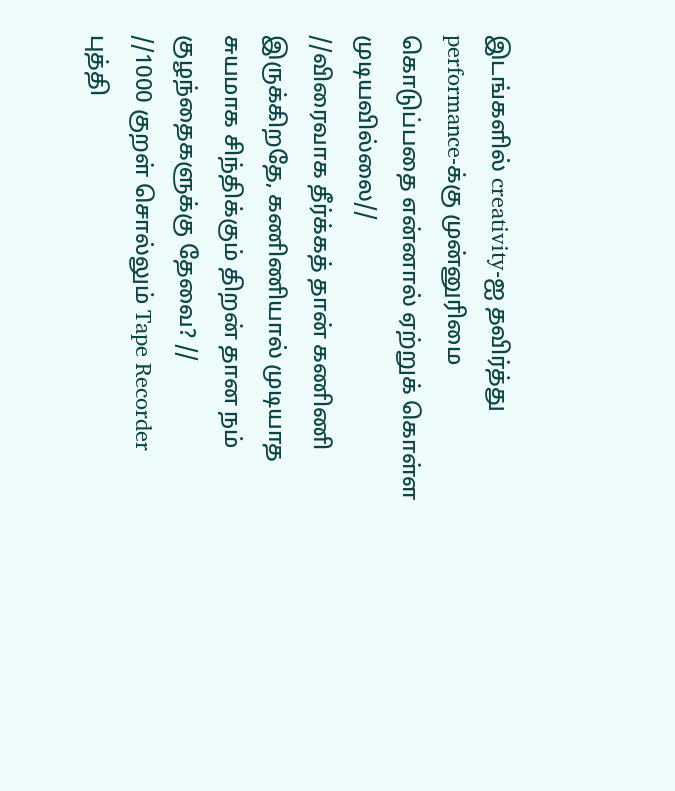இடங்களில் creativity-ஐ தவிர்த்து performance-க்கு முன்னுரிமை கொடுப்பதை என்னால் ஏற்றுக் கொள்ள முடியவில்லை//
//விரைவாக தீர்க்கத் தான் கணிணி இருக்கிறதே, கணிணியால் முடியாத சுயமாக சிந்திக்கும் திறன் தான நம் குழந்தைகளுக்கு தேவை? //
//1000 குறள் சொல்லும் Tape Recorder புத்தி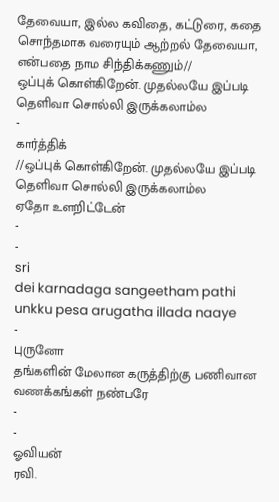தேவையா, இல்ல கவிதை, கட்டுரை, கதை சொந்தமாக வரையும் ஆற்றல் தேவையா, என்பதை நாம சிந்திக்கணும்//
ஒப்புக் கொள்கிறேன். முதல்லயே இப்படி தெளிவா சொல்லி இருக்கலாம்ல
-
கார்த்திக்
//ஒப்புக் கொள்கிறேன். முதல்லயே இப்படி தெளிவா சொல்லி இருக்கலாம்ல
ஏதோ உளறிட்டேன்
-
-
sri
dei karnadaga sangeetham pathi unkku pesa arugatha illada naaye
-
புருனோ
தங்களின் மேலான கருத்திற்கு பணிவான வணக்கங்கள் நண்பரே
-
-
ஓவியன்
ரவி.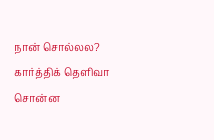நான் சொல்லல? கார்த்திக் தெளிவா சொன்ன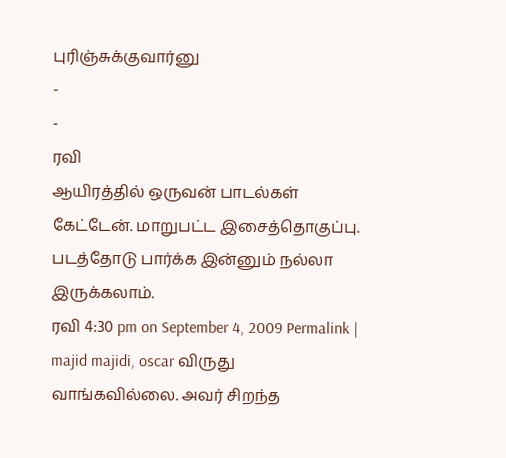புரிஞ்சுக்குவார்னு
-
-
ரவி
ஆயிரத்தில் ஒருவன் பாடல்கள் கேட்டேன். மாறுபட்ட இசைத்தொகுப்பு. படத்தோடு பார்க்க இன்னும் நல்லா இருக்கலாம்.
ரவி 4:30 pm on September 4, 2009 Permalink |
majid majidi, oscar விருது வாங்கவில்லை. அவர் சிறந்த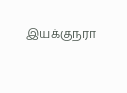இயக்குநரா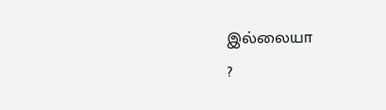இல்லையா
?